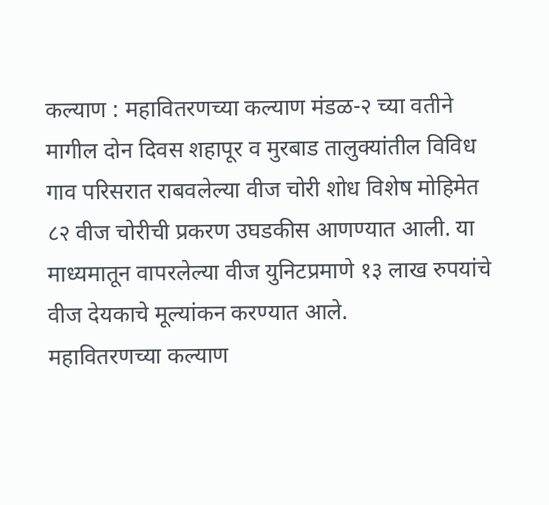कल्याण : महावितरणच्या कल्याण मंडळ-२ च्या वतीने मागील दोन दिवस शहापूर व मुरबाड तालुक्यांतील विविध गाव परिसरात राबवलेल्या वीज चोरी शोध विशेष मोहिमेत ८२ वीज चोरीची प्रकरण उघडकीस आणण्यात आली. या माध्यमातून वापरलेल्या वीज युनिटप्रमाणे १३ लाख रुपयांचे वीज देयकाचे मूल्यांकन करण्यात आले.
महावितरणच्या कल्याण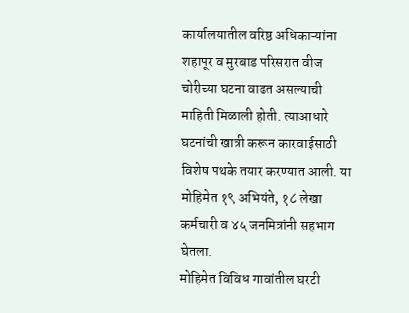कार्यालयातील वरिष्ठ अधिकाऱ्यांना शहापूर व मुरबाड परिसरात वीज चोरीच्या घटना वाढत असल्याची माहिती मिळाली होती. त्याआधारे घटनांची खात्री करून कारवाईसाठी विशेष पथके तयार करण्यात आली. या मोहिमेत १९ अभियंते, १८ लेखा कर्मचारी व ४५ जनमित्रांनी सहभाग घेतला.
मोहिमेत विविध गावांतील घरटी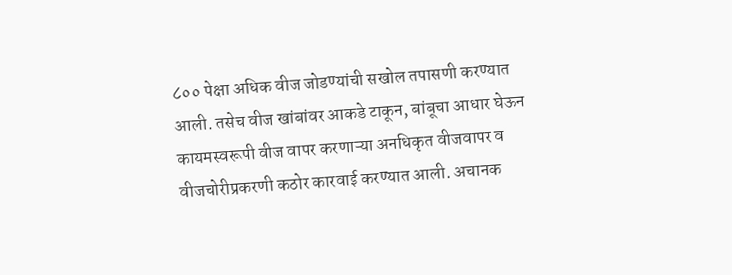८०० पेक्षा अधिक वीज जोडण्यांची सखोल तपासणी करण्यात आली. तसेच वीज खांबांवर आकडे टाकून, बांबूचा आधार घेऊन कायमस्वरूपी वीज वापर करणाऱ्या अनधिकृत वीजवापर व वीजचोरीप्रकरणी कठोर कारवाई करण्यात आली. अचानक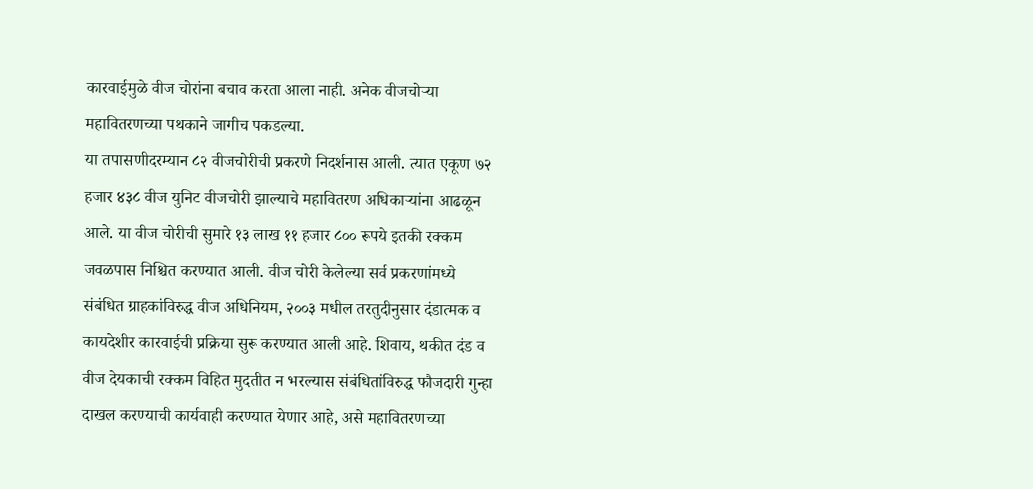कारवाईमुळे वीज चोरांना बचाव करता आला नाही. अनेक वीजचोऱ्या महावितरणच्या पथकाने जागीच पकडल्या.
या तपासणीदरम्यान ८२ वीजचोरीची प्रकरणे निदर्शनास आली. त्यात एकूण ७२ हजार ४३८ वीज युनिट वीजचोरी झाल्याचे महावितरण अधिकाऱ्यांना आढळून आले. या वीज चोरीची सुमारे १३ लाख ११ हजार ८०० रूपये इतकी रक्कम जवळपास निश्चित करण्यात आली. वीज चोरी केलेल्या सर्व प्रकरणांमध्ये संबंधित ग्राहकांविरुद्ध वीज अधिनियम, २००३ मधील तरतुदीनुसार दंडात्मक व कायदेशीर कारवाईची प्रक्रिया सुरू करण्यात आली आहे. शिवाय, थकीत दंड व वीज देयकाची रक्कम विहित मुदतीत न भरल्यास संबंधितांविरुद्ध फौजदारी गुन्हा दाखल करण्याची कार्यवाही करण्यात येणार आहे, असे महावितरणच्या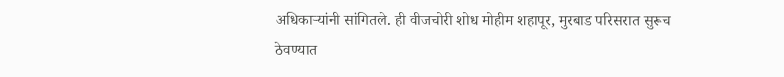अधिकाऱ्यांनी सांगितले. ही वीजचोरी शोध मोहीम शहापूर, मुरबाड परिसरात सुरूच ठेवण्यात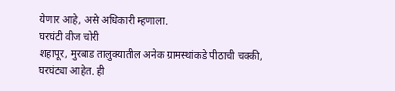येणार आहे, असे अधिकारी म्हणाला.
घरघंटी वीज चोरी
शहापूर, मुरबाड तालुक्यातील अनेक ग्रामस्थांकडे पीठाची चक्की, घरघंट्या आहेत. ही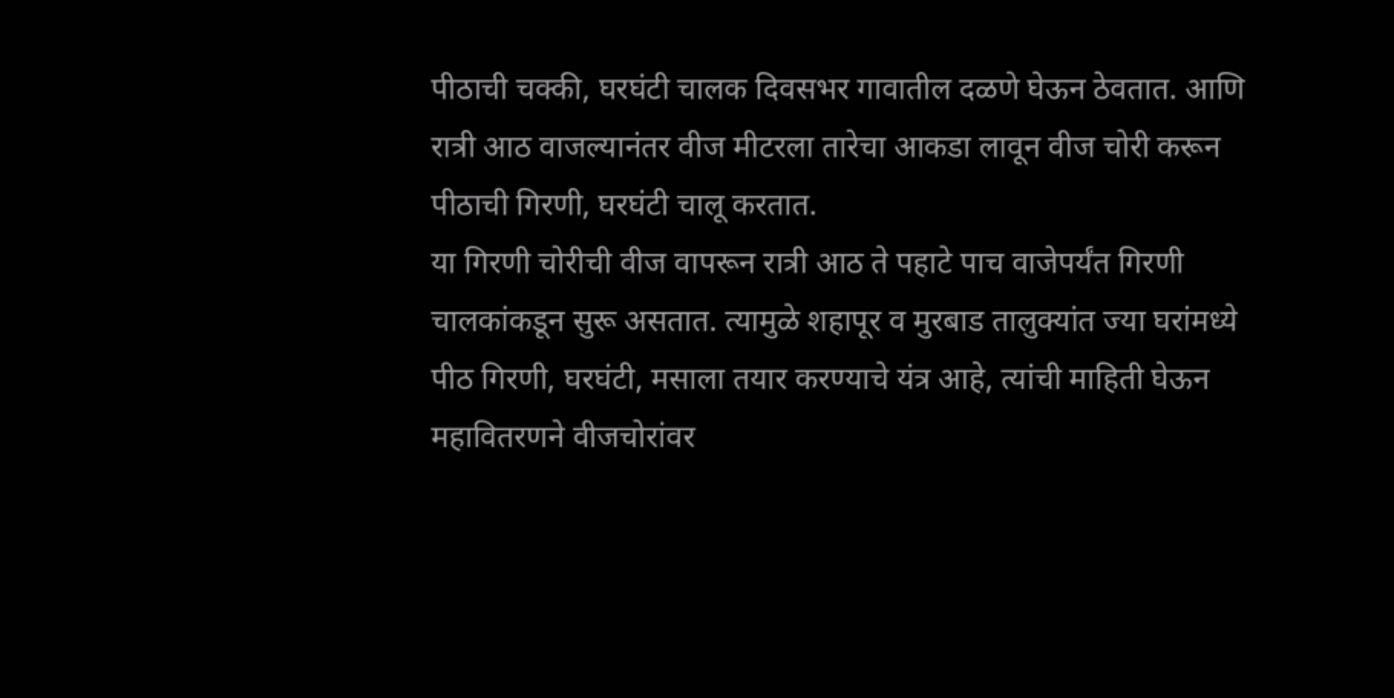पीठाची चक्की, घरघंटी चालक दिवसभर गावातील दळणे घेऊन ठेवतात. आणि रात्री आठ वाजल्यानंतर वीज मीटरला तारेचा आकडा लावून वीज चोरी करून पीठाची गिरणी, घरघंटी चालू करतात.
या गिरणी चोरीची वीज वापरून रात्री आठ ते पहाटे पाच वाजेपर्यंत गिरणी चालकांकडून सुरू असतात. त्यामुळे शहापूर व मुरबाड तालुक्यांत ज्या घरांमध्ये पीठ गिरणी, घरघंटी, मसाला तयार करण्याचे यंत्र आहे, त्यांची माहिती घेऊन महावितरणने वीजचोरांवर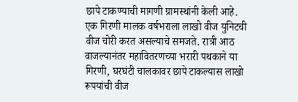छापे टाकण्याची मागणी ग्रामस्थांनी केली आहे.
एक गिरणी मालक वर्षभराला लाखो वीज युनिटची वीज चोरी करत असल्याचे समजते. रात्री आठ वाजल्यानंतर महावितरणच्या भरारी पथकाने या गिरणी, घरघंटी चालकावर छापे टाकल्यास लाखो रूपयांची वीज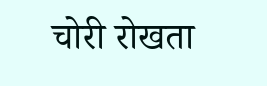चोरी रोखता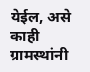येईल, असे काही ग्रामस्थांनी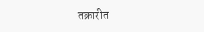तक्रारीत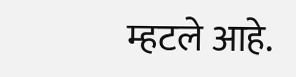म्हटले आहे.